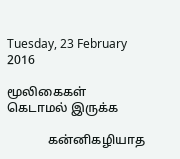Tuesday, 23 February 2016

மூலிகைகள் கெடாமல் இருக்க

             கன்னிகழியாத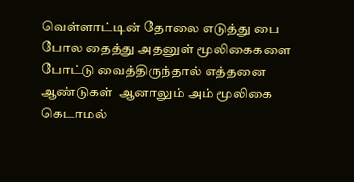வெள்ளாட்டின் தோலை எடுத்து பை போல தைத்து அதனுள் மூலிகைகளை போட்டு வைத்திருந்தால் எத்தனை ஆண்டுகள்  ஆனாலும் அம் மூலிகை கெடாமல்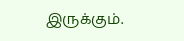இருக்கும்.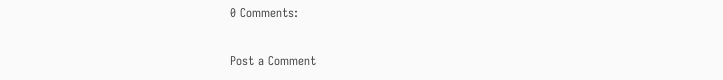0 Comments:

Post a Comment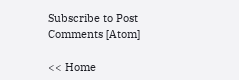Subscribe to Post Comments [Atom]

<< Home